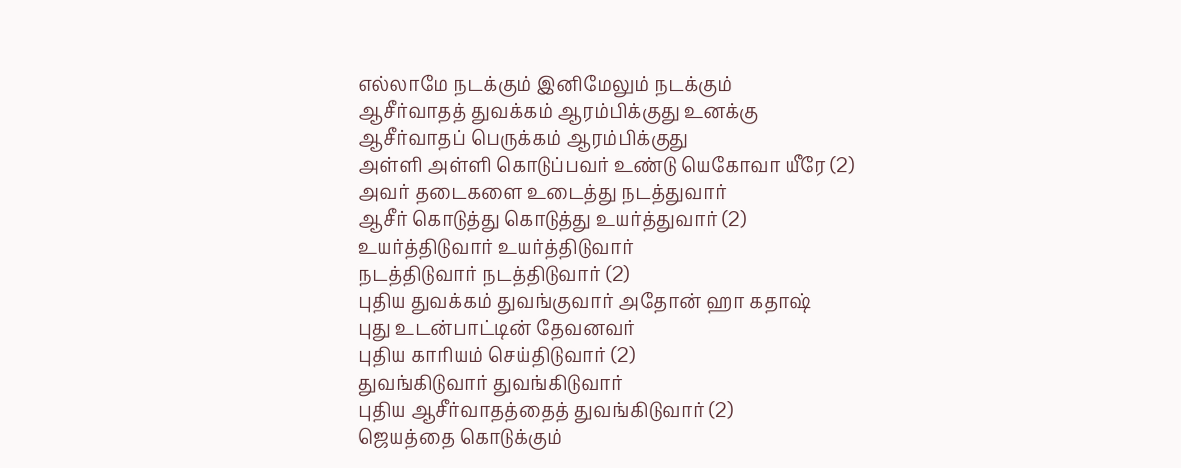எல்லாமே நடக்கும் இனிமேலும் நடக்கும்
ஆசீர்வாதத் துவக்கம் ஆரம்பிக்குது உனக்கு
ஆசீர்வாதப் பெருக்கம் ஆரம்பிக்குது
அள்ளி அள்ளி கொடுப்பவர் உண்டு யெகோவா யீரே (2)
அவர் தடைகளை உடைத்து நடத்துவார்
ஆசீர் கொடுத்து கொடுத்து உயர்த்துவார் (2)
உயர்த்திடுவார் உயர்த்திடுவார்
நடத்திடுவார் நடத்திடுவார் (2)
புதிய துவக்கம் துவங்குவார் அதோன் ஹா கதாஷ்
புது உடன்பாட்டின் தேவனவர்
புதிய காரியம் செய்திடுவார் (2)
துவங்கிடுவார் துவங்கிடுவார்
புதிய ஆசீர்வாதத்தைத் துவங்கிடுவார் (2)
ஜெயத்தை கொடுக்கும்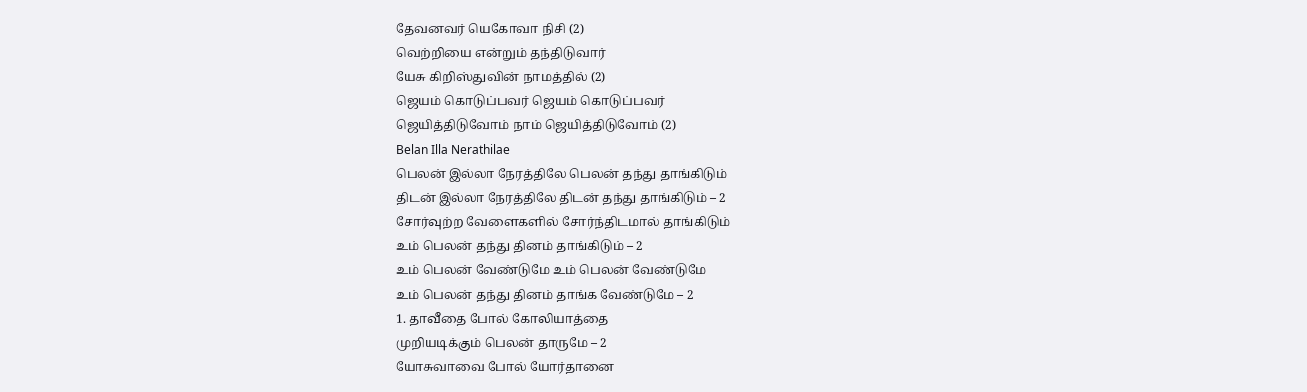தேவனவர் யெகோவா நிசி (2)
வெற்றியை என்றும் தந்திடுவார்
யேசு கிறிஸ்துவின் நாமத்தில் (2)
ஜெயம் கொடுப்பவர் ஜெயம் கொடுப்பவர்
ஜெயித்திடுவோம் நாம் ஜெயித்திடுவோம் (2)
Belan Illa Nerathilae
பெலன் இல்லா நேரத்திலே பெலன் தந்து தாங்கிடும்
திடன் இல்லா நேரத்திலே திடன் தந்து தாங்கிடும் – 2
சோர்வுற்ற வேளைகளில் சோர்ந்திடமால் தாங்கிடும்
உம் பெலன் தந்து தினம் தாங்கிடும் – 2
உம் பெலன் வேண்டுமே உம் பெலன் வேண்டுமே
உம் பெலன் தந்து தினம் தாங்க வேண்டுமே – 2
1. தாவீதை போல் கோலியாத்தை
முறியடிக்கும் பெலன் தாருமே – 2
யோசுவாவை போல் யோர்தானை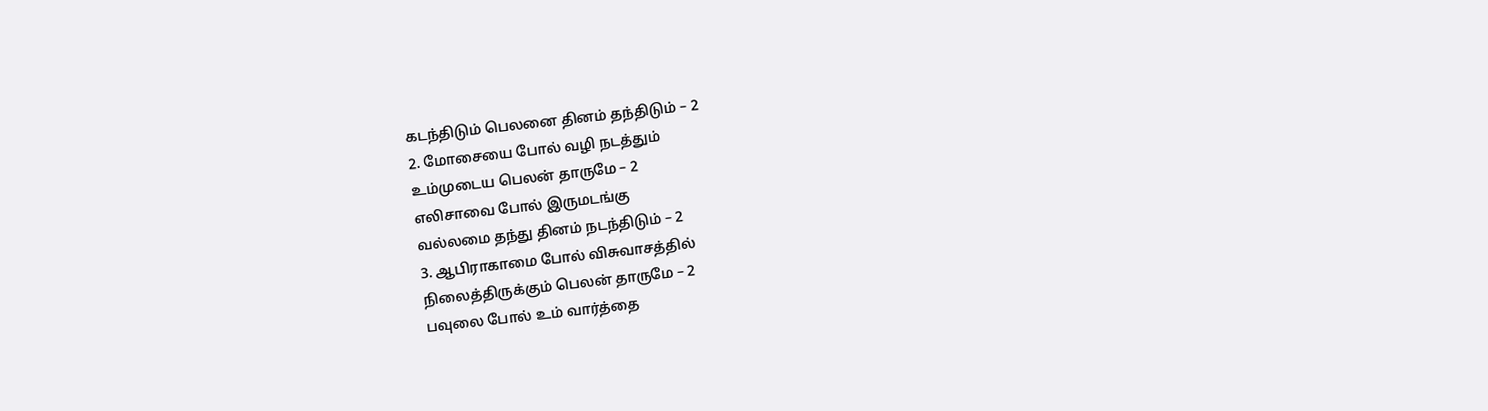கடந்திடும் பெலனை தினம் தந்திடும் – 2
2. மோசையை போல் வழி நடத்தும்
உம்முடைய பெலன் தாருமே – 2
எலிசாவை போல் இருமடங்கு
வல்லமை தந்து தினம் நடந்திடும் – 2
3. ஆபிராகாமை போல் விசுவாசத்தில்
நிலைத்திருக்கும் பெலன் தாருமே – 2
பவுலை போல் உம் வார்த்தை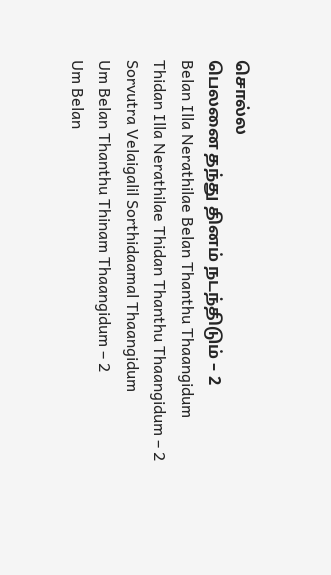சொல்ல
பெலனை தந்து தினம் நடந்திடும் – 2
Belan Illa Nerathilae Belan Thanthu Thaangidum
Thidan Illa Nerathilae Thidan Thanthu Thaangidum – 2
Sorvutra Velaigalil Sorthidaamal Thaangidum
Um Belan Thanthu Thinam Thaangidum – 2
Um Belan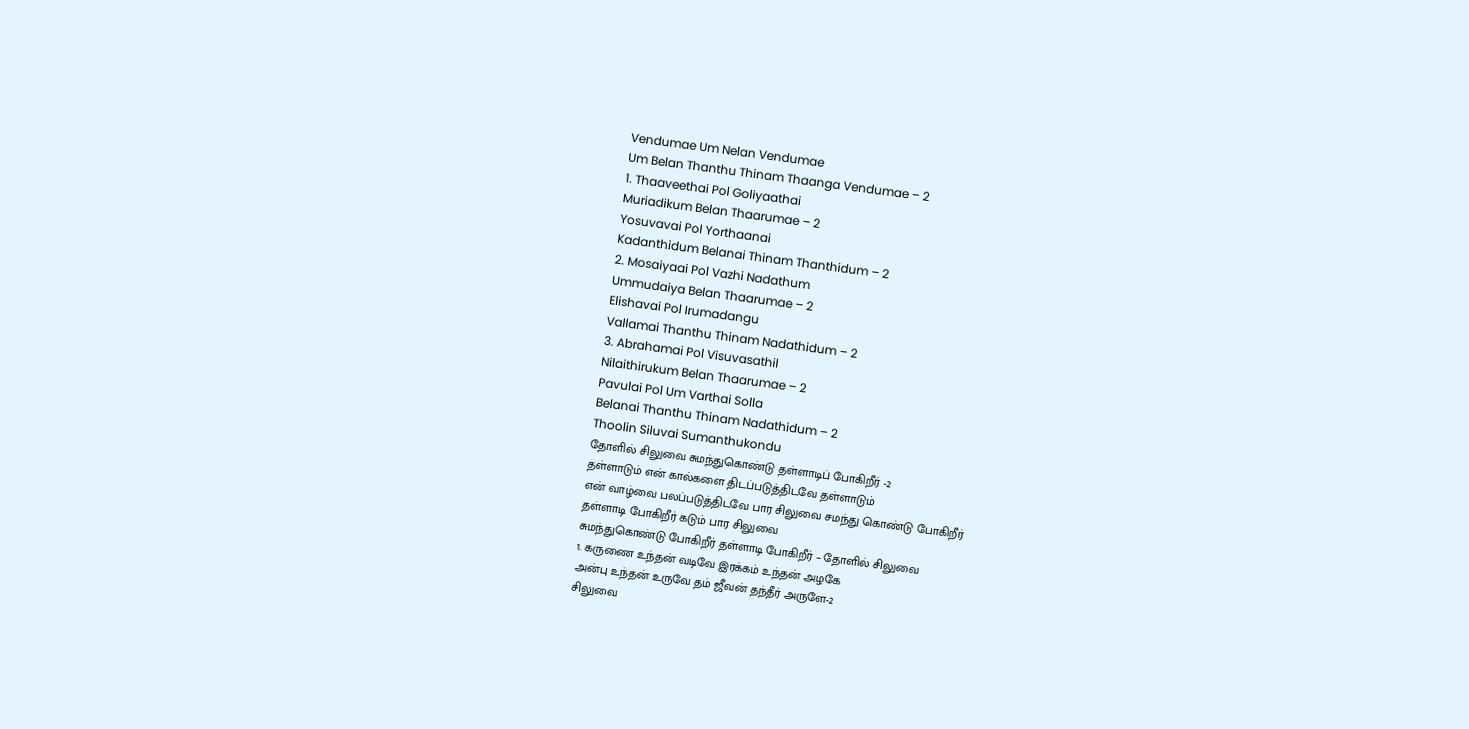Vendumae Um Nelan Vendumae
Um Belan Thanthu Thinam Thaanga Vendumae – 2
1. Thaaveethai Pol Goliyaathai
Muriadikum Belan Thaarumae – 2
Yosuvavai Pol Yorthaanai
Kadanthidum Belanai Thinam Thanthidum – 2
2. Mosaiyaai Pol Vazhi Nadathum
Ummudaiya Belan Thaarumae – 2
Elishavai Pol Irumadangu
Vallamai Thanthu Thinam Nadathidum – 2
3. Abrahamai Pol Visuvasathil
Nilaithirukum Belan Thaarumae – 2
Pavulai Pol Um Varthai Solla
Belanai Thanthu Thinam Nadathidum – 2
Thoolin Siluvai Sumanthukondu
தோளில் சிலுவை சுமந்துகொண்டு தள்ளாடிப் போகிறீர் -2
தள்ளாடும் என் கால்களை திடப்படுத்திடவே தள்ளாடும்
என் வாழ்வை பலப்படுத்திடவே பார சிலுவை சமந்து கொண்டு போகிறீர்
தள்ளாடி போகிறீர் கடும் பார சிலுவை
சுமந்துகொண்டு போகிறீர் தள்ளாடி போகிறீர் – தோளில் சிலுவை
1. கருணை உந்தன் வடிவே இரக்கம் உந்தன் அழகே
அன்பு உந்தன் உருவே தம் ஜீவன் தந்தீர் அருளே-2
சிலுவை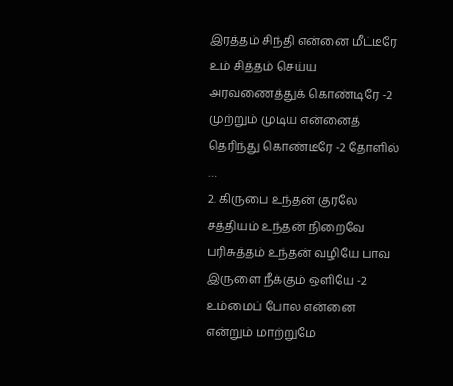இரத்தம் சிந்தி என்னை மீட்டீரே
உம் சித்தம் செய்ய அரவணைத்துக் கொண்டிரே -2
முற்றும் முடிய என்னைத் தெரிந்து கொண்டீரே -2 தோளில் …
2. கிருபை உந்தன் குரலே சத்தியம் உந்தன் நிறைவே
பரிசுத்தம் உந்தன் வழியே பாவ இருளை நீக்கும் ஒளியே -2
உம்மைப் போல என்னை என்றும் மாற்றுமே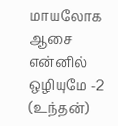மாயலோக ஆசை என்னில் ஒழியுமே -2 (உந்தன்)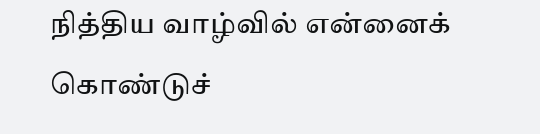நித்திய வாழ்வில் என்னைக் கொண்டுச்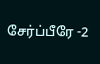சேர்ப்பீரே -2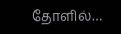தோளில்…